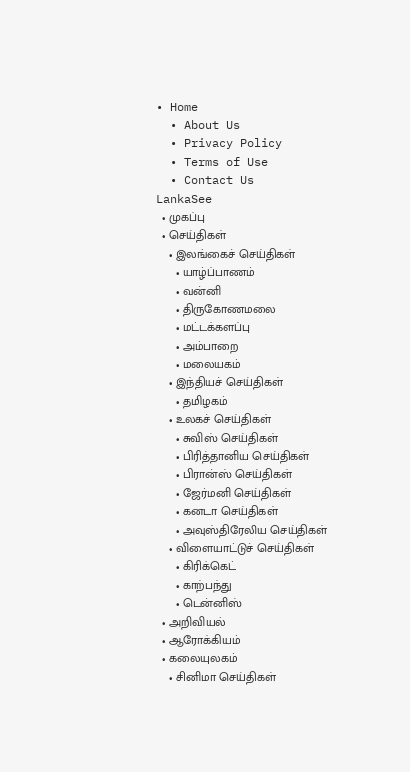• Home
  • About Us
  • Privacy Policy
  • Terms of Use
  • Contact Us
LankaSee
  • முகப்பு
  • செய்திகள்
    • இலங்கைச் செய்திகள்
      • யாழ்ப்பாணம்
      • வன்னி
      • திருகோணமலை
      • மட்டக்களப்பு
      • அம்பாறை
      • மலையகம்
    • இந்தியச் செய்திகள்
      • தமிழகம்
    • உலகச் செய்திகள்
      • சுவிஸ் செய்திகள்
      • பிரித்தானிய செய்திகள்
      • பிரான்ஸ் செய்திகள்
      • ஜேர்மனி செய்திகள்
      • கனடா செய்திகள்
      • அவுஸ்திரேலிய செய்திகள்
    • விளையாட்டுச் செய்திகள்
      • கிரிக்கெட்
      • காற்பந்து
      • டென்னிஸ்
  • அறிவியல்
  • ஆரோக்கியம்
  • கலையுலகம்
    • சினிமா செய்திகள்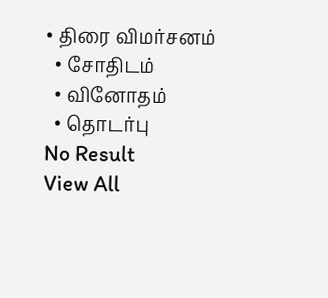• திரை விமர்சனம்
  • சோதிடம்
  • வினோதம்
  • தொடர்பு
No Result
View All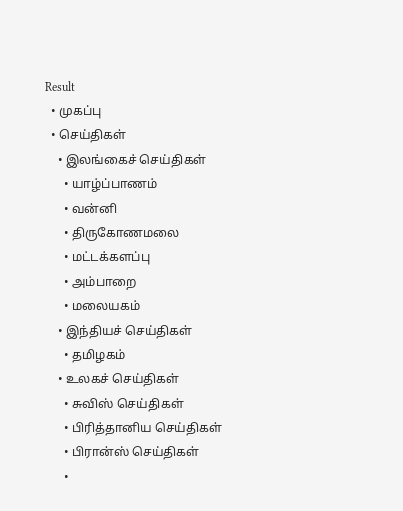Result
  • முகப்பு
  • செய்திகள்
    • இலங்கைச் செய்திகள்
      • யாழ்ப்பாணம்
      • வன்னி
      • திருகோணமலை
      • மட்டக்களப்பு
      • அம்பாறை
      • மலையகம்
    • இந்தியச் செய்திகள்
      • தமிழகம்
    • உலகச் செய்திகள்
      • சுவிஸ் செய்திகள்
      • பிரித்தானிய செய்திகள்
      • பிரான்ஸ் செய்திகள்
      •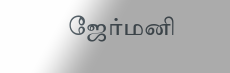ஜேர்மனி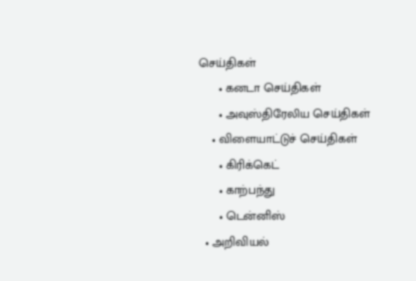செய்திகள்
      • கனடா செய்திகள்
      • அவுஸ்திரேலிய செய்திகள்
    • விளையாட்டுச் செய்திகள்
      • கிரிக்கெட்
      • காற்பந்து
      • டென்னிஸ்
  • அறிவியல்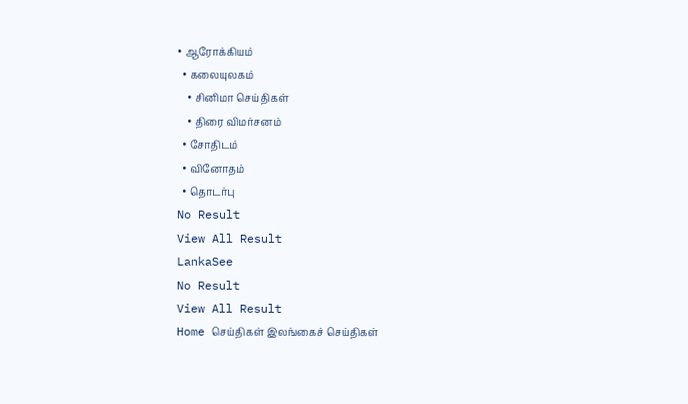• ஆரோக்கியம்
  • கலையுலகம்
    • சினிமா செய்திகள்
    • திரை விமர்சனம்
  • சோதிடம்
  • வினோதம்
  • தொடர்பு
No Result
View All Result
LankaSee
No Result
View All Result
Home செய்திகள் இலங்கைச் செய்திகள்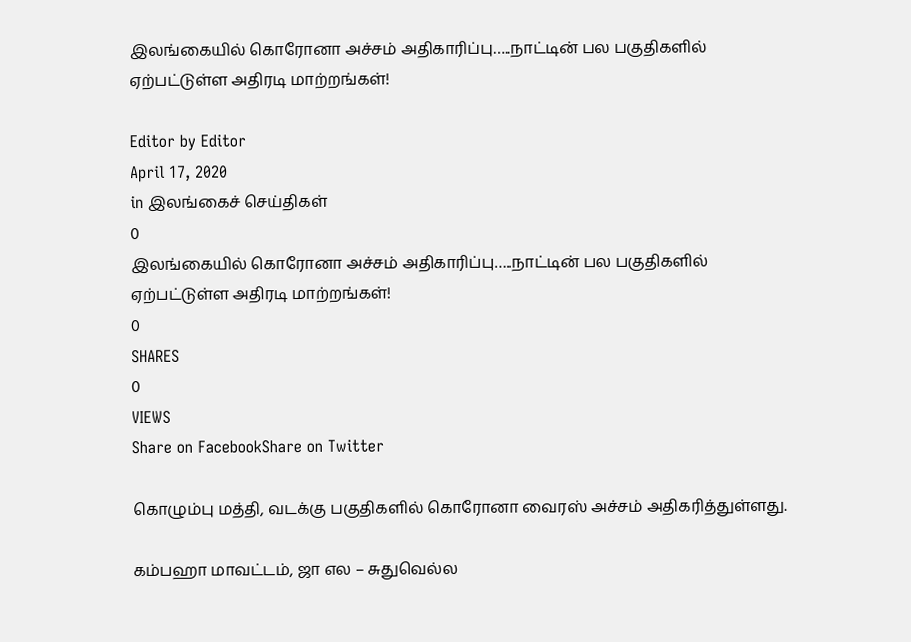இலங்கையில் கொரோனா அச்சம் அதிகாரிப்பு…..நாட்டின் பல பகுதிகளில் ஏற்பட்டுள்ள அதிரடி மாற்றங்கள்!

Editor by Editor
April 17, 2020
in இலங்கைச் செய்திகள்
0
இலங்கையில் கொரோனா அச்சம் அதிகாரிப்பு…..நாட்டின் பல பகுதிகளில் ஏற்பட்டுள்ள அதிரடி மாற்றங்கள்!
0
SHARES
0
VIEWS
Share on FacebookShare on Twitter

கொழும்பு மத்தி, வடக்கு பகுதிகளில் கொரோனா வைரஸ் அச்சம் அதிகரித்துள்ளது.

கம்பஹா மாவட்டம், ஜா எல – சுதுவெல்ல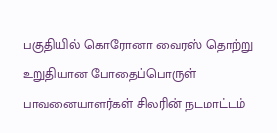பகுதியில் கொரோனா வைரஸ் தொற்று உறுதியான போதைப்பொருள் பாவனையாளர்கள் சிலரின் நடமாட்டம்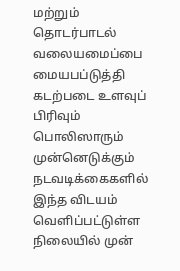மற்றும் தொடர்பாடல் வலையமைப்பை மையபப்டுத்தி கடற்படை உளவுப் பிரிவும் பொலிஸாரும் முன்னெடுக்கும் நடவடிக்கைகளில் இந்த விடயம் வெளிப்பட்டுள்ள நிலையில் முன்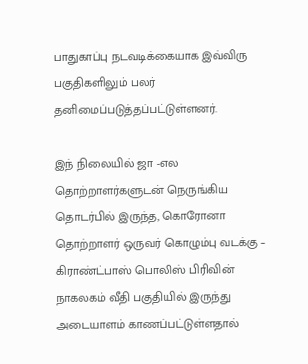பாதுகாப்பு நடவடிக்கையாக இவ்விரு பகுதிகளிலும் பலர் தனிமைப்படுத்தப்பட்டுள்ளனர்.

இந் நிலையில் ஜா -எல தொற்றாளர்களுடன் நெருங்கிய தொடர்பில் இருந்த, கொரோனா தொற்றாளர் ஒருவர் கொழும்பு வடக்கு – கிராண்ட்பாஸ் பொலிஸ் பிரிவின் நாகலகம் வீதி பகுதியில் இருந்து அடையாளம் காணப்பட்டுள்ளதால்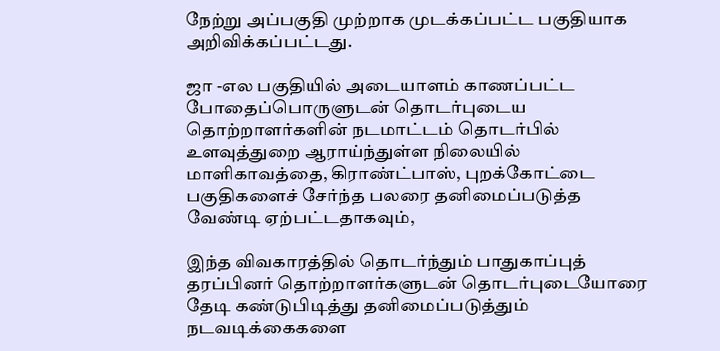நேற்று அப்பகுதி முற்றாக முடக்கப்பட்ட பகுதியாக அறிவிக்கப்பட்டது.

ஜா -எல பகுதியில் அடையாளம் காணப்பட்ட போதைப்பொருளுடன் தொடர்புடைய தொற்றாளர்களின் நடமாட்டம் தொடர்பில் உளவுத்துறை ஆராய்ந்துள்ள நிலையில் மாளிகாவத்தை, கிராண்ட்பாஸ், புறக்கோட்டை பகுதிகளைச் சேர்ந்த பலரை தனிமைப்படுத்த வேண்டி ஏற்பட்டதாகவும்,

இந்த விவகாரத்தில் தொடர்ந்தும் பாதுகாப்புத் தரப்பினர் தொற்றாளர்களுடன் தொடர்புடையோரை தேடி கண்டுபிடித்து தனிமைப்படுத்தும் நடவடிக்கைகளை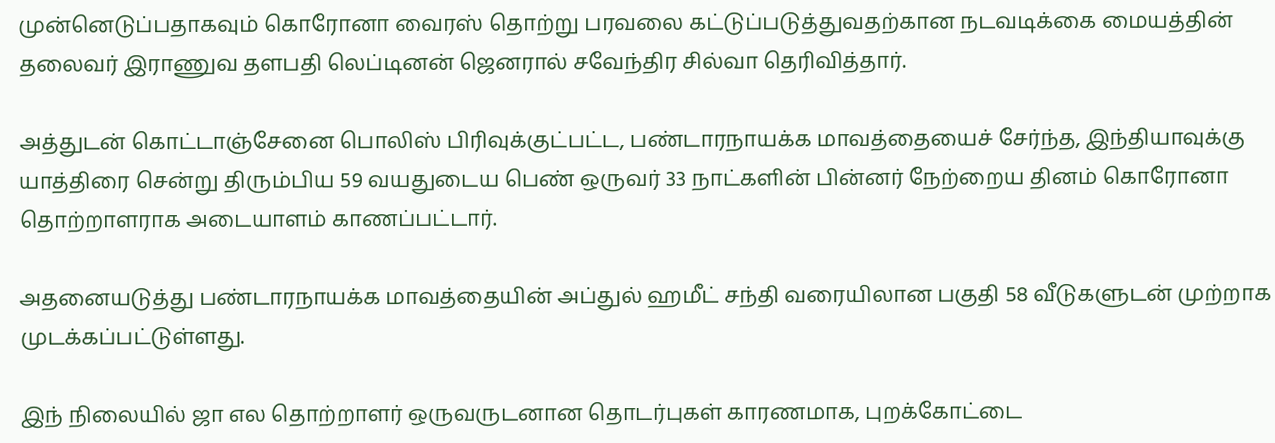முன்னெடுப்பதாகவும் கொரோனா வைரஸ் தொற்று பரவலை கட்டுப்படுத்துவதற்கான நடவடிக்கை மையத்தின் தலைவர் இராணுவ தளபதி லெப்டினன் ஜெனரால் சவேந்திர சில்வா தெரிவித்தார்.

அத்துடன் கொட்டாஞ்சேனை பொலிஸ் பிரிவுக்குட்பட்ட, பண்டாரநாயக்க மாவத்தையைச் சேர்ந்த, இந்தியாவுக்கு யாத்திரை சென்று திரும்பிய 59 வயதுடைய பெண் ஒருவர் 33 நாட்களின் பின்னர் நேற்றைய தினம் கொரோனா தொற்றாளராக அடையாளம் காணப்பட்டார்.

அதனையடுத்து பண்டாரநாயக்க மாவத்தையின் அப்துல் ஹமீட் சந்தி வரையிலான பகுதி 58 வீடுகளுடன் முற்றாக முடக்கப்பட்டுள்ளது.

இந் நிலையில் ஜா எல தொற்றாளர் ஒருவருடனான தொடர்புகள் காரணமாக, புறக்கோட்டை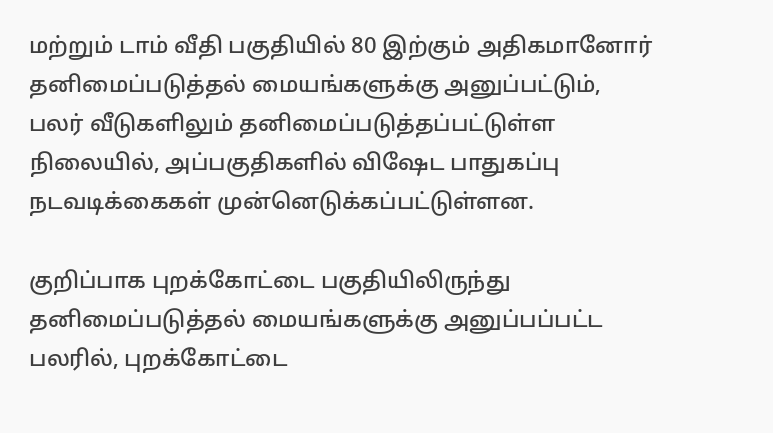மற்றும் டாம் வீதி பகுதியில் 80 இற்கும் அதிகமானோர் தனிமைப்படுத்தல் மையங்களுக்கு அனுப்பட்டும், பலர் வீடுகளிலும் தனிமைப்படுத்தப்பட்டுள்ள நிலையில், அப்பகுதிகளில் விஷேட பாதுகப்பு நடவடிக்கைகள் முன்னெடுக்கப்பட்டுள்ளன.

குறிப்பாக புறக்கோட்டை பகுதியிலிருந்து தனிமைப்படுத்தல் மையங்களுக்கு அனுப்பப்பட்ட பலரில், புறக்கோட்டை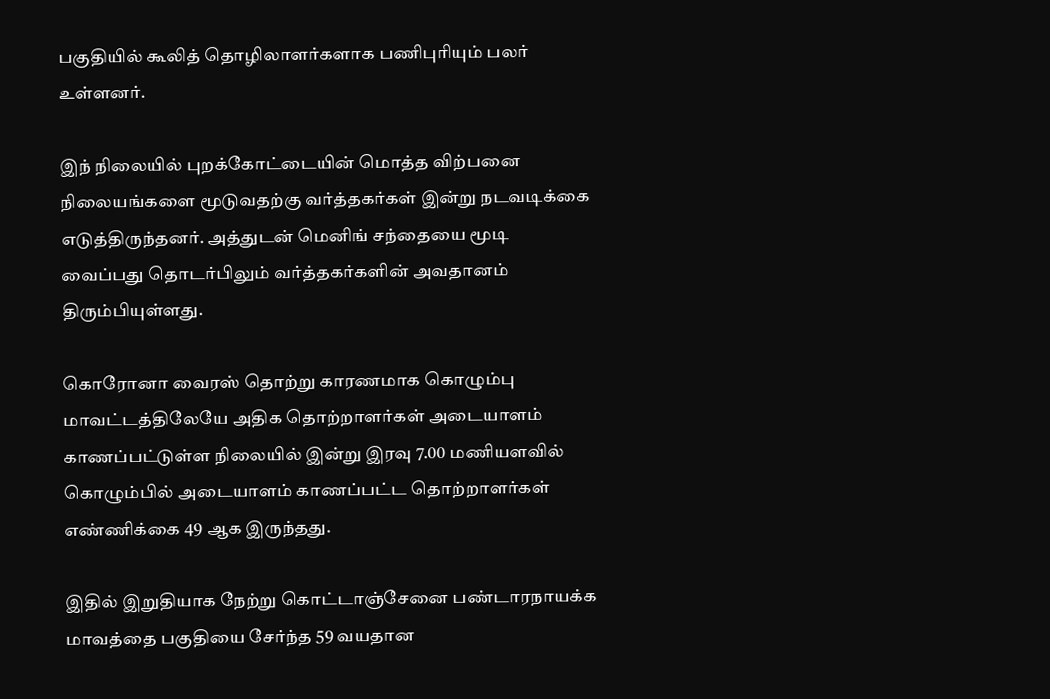பகுதியில் கூலித் தொழிலாளர்களாக பணிபுரியும் பலர் உள்ளனர்.

இந் நிலையில் புறக்கோட்டையின் மொத்த விற்பனை நிலையங்களை மூடுவதற்கு வர்த்தகர்கள் இன்று நடவடிக்கை எடுத்திருந்தனர். அத்துடன் மெனிங் சந்தையை மூடி வைப்பது தொடர்பிலும் வர்த்தகர்களின் அவதானம் திரும்பியுள்ளது.

கொரோனா வைரஸ் தொற்று காரணமாக கொழும்பு மாவட்டத்திலேயே அதிக தொற்றாளர்கள் அடையாளம் காணப்பட்டுள்ள நிலையில் இன்று இரவு 7.00 மணியளவில் கொழும்பில் அடையாளம் காணப்பட்ட தொற்றாளர்கள் எண்ணிக்கை 49 ஆக இருந்தது.

இதில் இறுதியாக நேற்று கொட்டாஞ்சேனை பண்டாரநாயக்க மாவத்தை பகுதியை சேர்ந்த 59 வயதான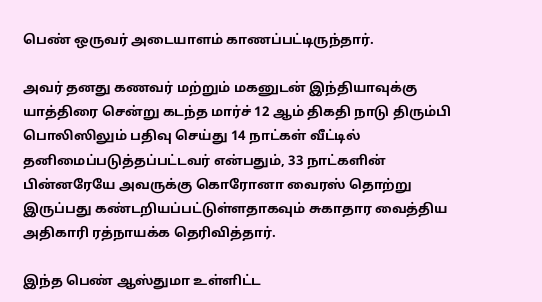பெண் ஒருவர் அடையாளம் காணப்பட்டிருந்தார்.

அவர் தனது கணவர் மற்றும் மகனுடன் இந்தியாவுக்கு யாத்திரை சென்று கடந்த மார்ச் 12 ஆம் திகதி நாடு திரும்பி பொலிஸிலும் பதிவு செய்து 14 நாட்கள் வீட்டில் தனிமைப்படுத்தப்பட்டவர் என்பதும், 33 நாட்களின் பின்னரேயே அவருக்கு கொரோனா வைரஸ் தொற்று இருப்பது கண்டறியப்பட்டுள்ளதாகவும் சுகாதார வைத்திய அதிகாரி ரத்நாயக்க தெரிவித்தார்.

இந்த பெண் ஆஸ்துமா உள்ளிட்ட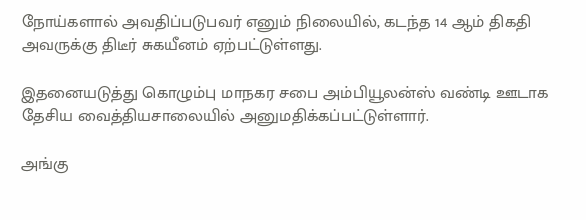நோய்களால் அவதிப்படுபவர் எனும் நிலையில், கடந்த 14 ஆம் திகதி அவருக்கு திடீர் சுகயீனம் ஏற்பட்டுள்ளது.

இதனையடுத்து கொழும்பு மாநகர சபை அம்பியூலன்ஸ் வண்டி ஊடாக தேசிய வைத்தியசாலையில் அனுமதிக்கப்பட்டுள்ளார்.

அங்கு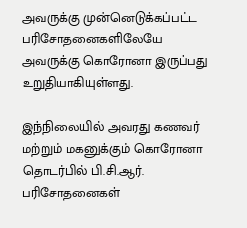அவருக்கு முன்னெடுக்கப்பட்ட பரிசோதனைகளிலேயே அவருக்கு கொரோனா இருப்பது உறுதியாகியுள்ளது.

இந்நிலையில் அவரது கணவர் மற்றும் மகனுக்கும் கொரோனா தொடர்பில் பி.சி.ஆர். பரிசோதனைகள்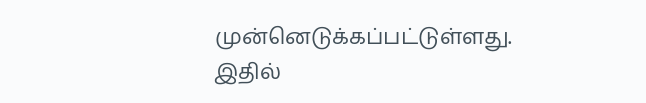முன்னெடுக்கப்பட்டுள்ளது. இதில்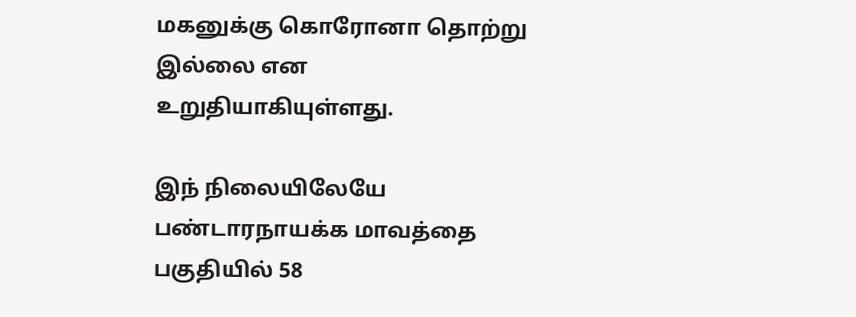மகனுக்கு கொரோனா தொற்று இல்லை என உறுதியாகியுள்ளது.

இந் நிலையிலேயே பண்டாரநாயக்க மாவத்தை பகுதியில் 58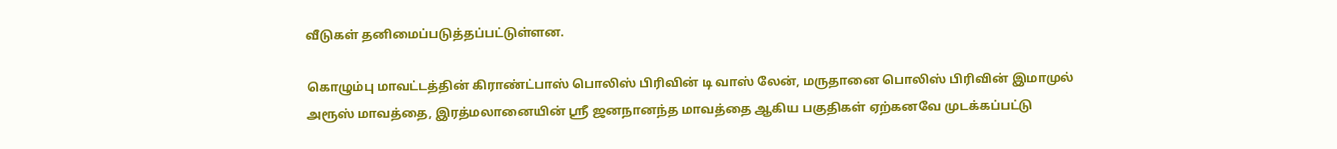வீடுகள் தனிமைப்படுத்தப்பட்டுள்ளன.

கொழும்பு மாவட்டத்தின் கிராண்ட்பாஸ் பொலிஸ் பிரிவின் டி வாஸ் லேன், மருதானை பொலிஸ் பிரிவின் இமாமுல் அரூஸ் மாவத்தை, இரத்மலானையின் ஸ்ரீ ஜனநானந்த மாவத்தை ஆகிய பகுதிகள் ஏற்கனவே முடக்கப்பட்டு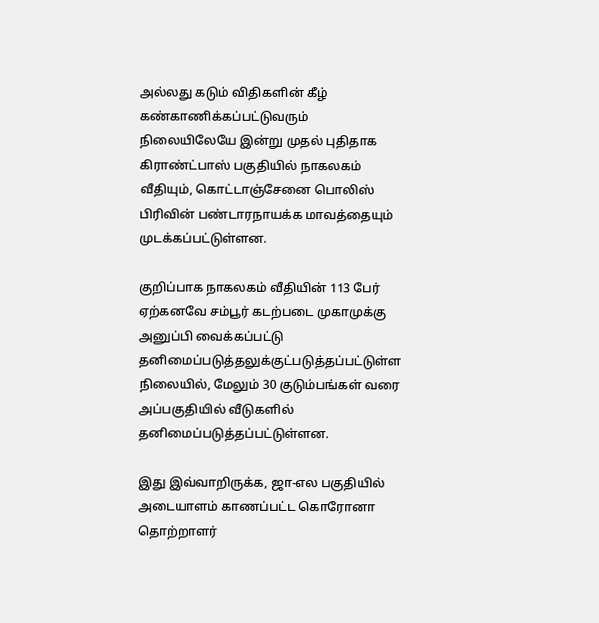அல்லது கடும் விதிகளின் கீழ் கண்காணிக்கப்பட்டுவரும் நிலையிலேயே இன்று முதல் புதிதாக கிராண்ட்பாஸ் பகுதியில் நாகலகம் வீதியும், கொட்டாஞ்சேனை பொலிஸ் பிரிவின் பண்டாரநாயக்க மாவத்தையும் முடக்கப்பட்டுள்ளன.

குறிப்பாக நாகலகம் வீதியின் 113 பேர் ஏற்கனவே சம்பூர் கடற்படை முகாமுக்கு அனுப்பி வைக்கப்பட்டு தனிமைப்படுத்தலுக்குட்படுத்தப்பட்டுள்ள நிலையில், மேலும் 30 குடும்பங்கள் வரை அப்பகுதியில் வீடுகளில் தனிமைப்படுத்தப்பட்டுள்ளன.

இது இவ்வாறிருக்க, ஜா-எல பகுதியில் அடையாளம் காணப்பட்ட கொரோனா தொற்றாளர்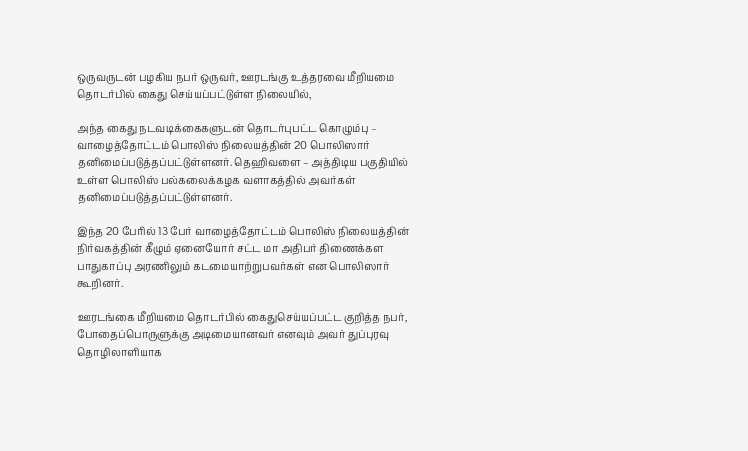ஒருவருடன் பழகிய நபர் ஒருவர், ஊரடங்கு உத்தரவை மீறியமை தொடர்பில் கைது செய்யப்பட்டுள்ள நிலையில்,

அந்த கைது நடவடிக்கைகளுடன் தொடர்புபட்ட கொழும்பு – வாழைத்தோட்டம் பொலிஸ் நிலையத்தின் 20 பொலிஸார் தனிமைப்படுத்தப்பட்டுள்ளனர். தெஹிவளை – அத்திடிய பகுதியில் உள்ள பொலிஸ் பல்கலைக்கழக வளாகத்தில் அவர்கள் தனிமைப்படுத்தப்பட்டுள்ளனர்.

இந்த 20 பேரில் 13 பேர் வாழைத்தோட்டம் பொலிஸ் நிலையத்தின் நிர்வகத்தின் கீழும் ஏனையோர் சட்ட மா அதிபர் திணைக்கள பாதுகாப்பு அரணிலும் கடமையாற்றுபவர்கள் என பொலிஸார் கூறினர்.

ஊரடங்கை மீறியமை தொடர்பில் கைதுசெய்யப்பட்ட குறித்த நபர், போதைப்பொருளுக்கு அடிமையானவர் எனவும் அவர் துப்புரவு தொழிலாளியாக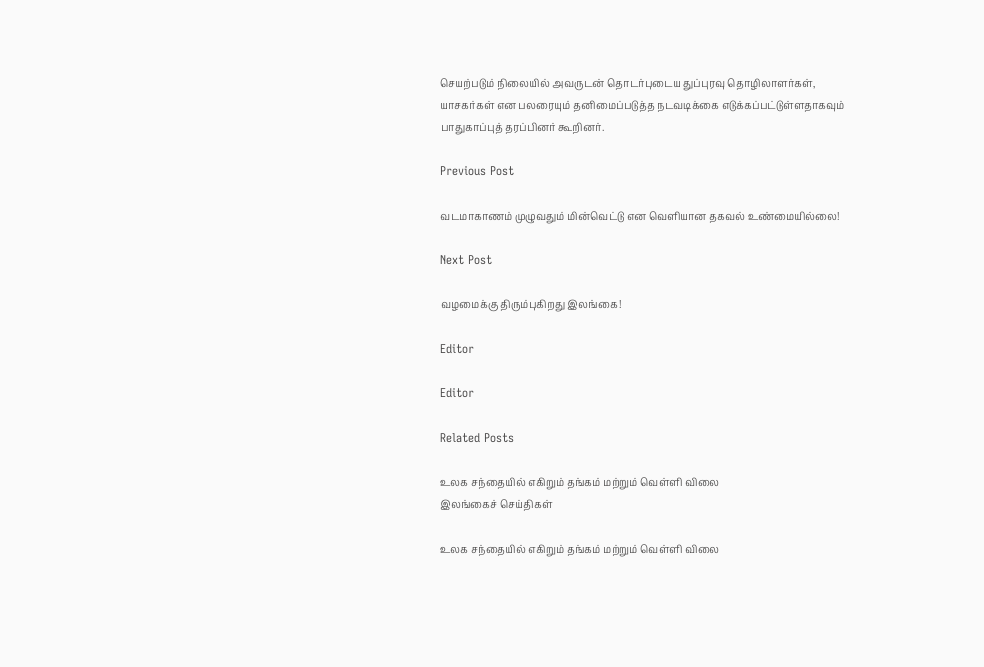செயற்படும் நிலையில் அவருடன் தொடர்புடைய துப்புரவு தொழிலாளர்கள், யாசகர்கள் என பலரையும் தனிமைப்படுத்த நடவடிக்கை எடுக்கப்பட்டுள்ளதாகவும் பாதுகாப்புத் தரப்பினர் கூறினர்.

Previous Post

வடமாகாணம் முழுவதும் மின்வெட்டு என வெளியான தகவல் உண்மையில்லை!

Next Post

வழமைக்கு திரும்புகிறது இலங்கை!

Editor

Editor

Related Posts

உலக சந்தையில் எகிறும் தங்கம் மற்றும் வெள்ளி விலை
இலங்கைச் செய்திகள்

உலக சந்தையில் எகிறும் தங்கம் மற்றும் வெள்ளி விலை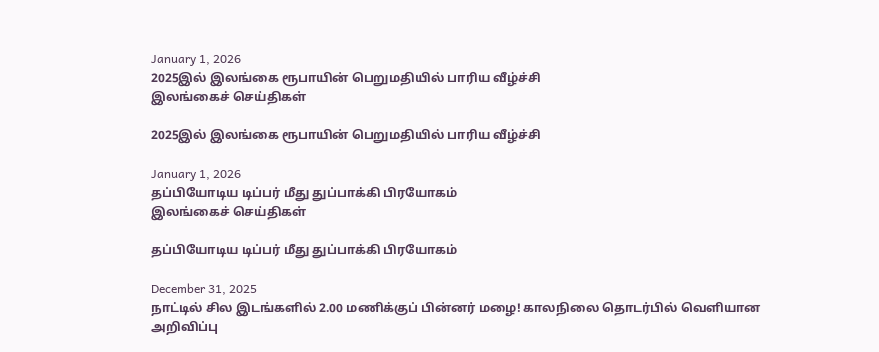January 1, 2026
2025இல் இலங்கை ரூபாயின் பெறுமதியில் பாரிய வீழ்ச்சி
இலங்கைச் செய்திகள்

2025இல் இலங்கை ரூபாயின் பெறுமதியில் பாரிய வீழ்ச்சி

January 1, 2026
தப்பியோடிய டிப்பர் மீது துப்பாக்கி பிரயோகம்
இலங்கைச் செய்திகள்

தப்பியோடிய டிப்பர் மீது துப்பாக்கி பிரயோகம்

December 31, 2025
நாட்டில் சில இடங்களில் 2.00 மணிக்குப் பின்னர் மழை! காலநிலை தொடர்பில் வெளியான அறிவிப்பு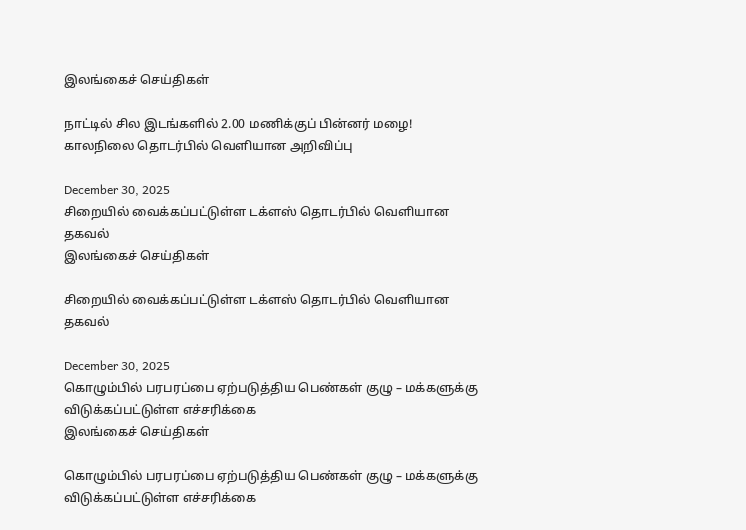இலங்கைச் செய்திகள்

நாட்டில் சில இடங்களில் 2.00 மணிக்குப் பின்னர் மழை! காலநிலை தொடர்பில் வெளியான அறிவிப்பு

December 30, 2025
சிறையில் வைக்கப்பட்டுள்ள டக்ளஸ் தொடர்பில் வெளியான தகவல்
இலங்கைச் செய்திகள்

சிறையில் வைக்கப்பட்டுள்ள டக்ளஸ் தொடர்பில் வெளியான தகவல்

December 30, 2025
கொழும்பில் பரபரப்பை ஏற்படுத்திய பெண்கள் குழு – மக்களுக்கு விடுக்கப்பட்டுள்ள எச்சரிக்கை
இலங்கைச் செய்திகள்

கொழும்பில் பரபரப்பை ஏற்படுத்திய பெண்கள் குழு – மக்களுக்கு விடுக்கப்பட்டுள்ள எச்சரிக்கை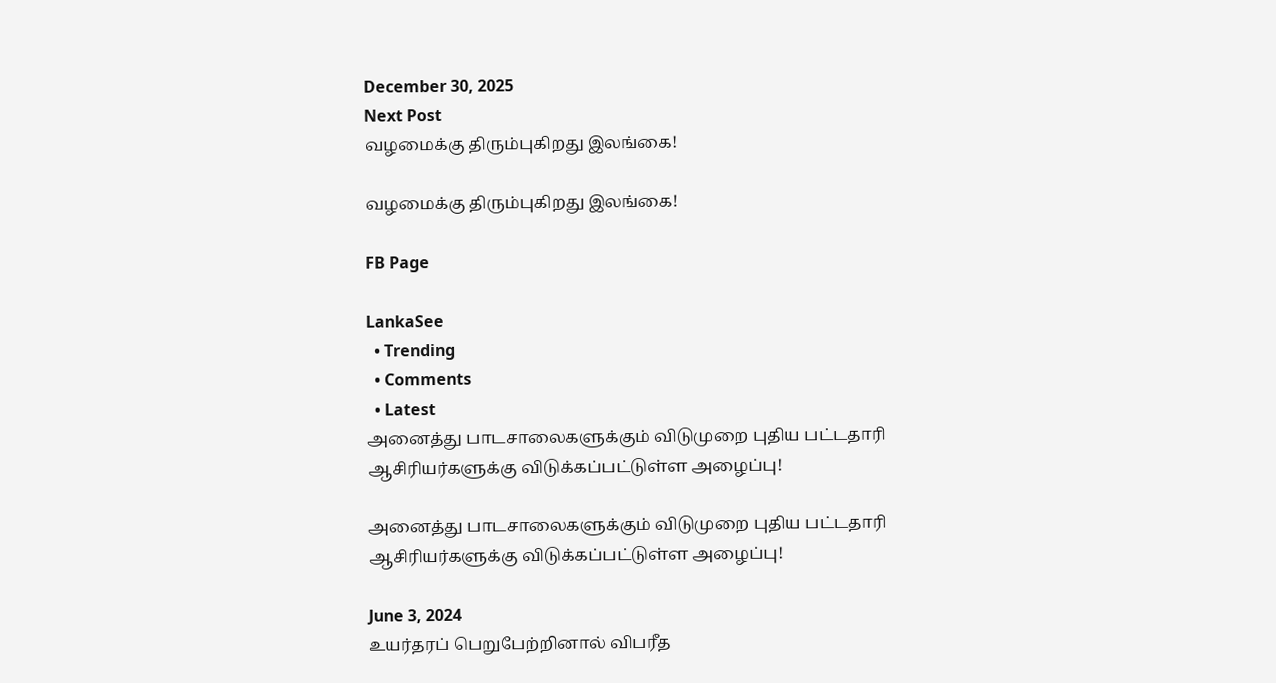December 30, 2025
Next Post
வழமைக்கு திரும்புகிறது இலங்கை!

வழமைக்கு திரும்புகிறது இலங்கை!

FB Page

LankaSee
  • Trending
  • Comments
  • Latest
அனைத்து பாடசாலைகளுக்கும் விடுமுறை புதிய பட்டதாரி ஆசிரியர்களுக்கு விடுக்கப்பட்டுள்ள அழைப்பு!

அனைத்து பாடசாலைகளுக்கும் விடுமுறை புதிய பட்டதாரி ஆசிரியர்களுக்கு விடுக்கப்பட்டுள்ள அழைப்பு!

June 3, 2024
உயர்தரப் பெறுபேற்றினால் விபரீத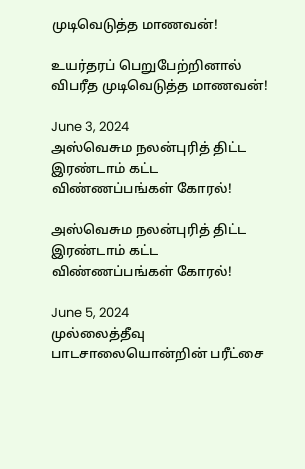முடிவெடுத்த மாணவன்!

உயர்தரப் பெறுபேற்றினால் விபரீத முடிவெடுத்த மாணவன்!

June 3, 2024
அஸ்வெசும நலன்புரித் திட்ட இரண்டாம் கட்ட விண்ணப்பங்கள் கோரல்!

அஸ்வெசும நலன்புரித் திட்ட இரண்டாம் கட்ட விண்ணப்பங்கள் கோரல்!

June 5, 2024
முல்லைத்தீவு பாடசாலையொன்றின் பரீட்சை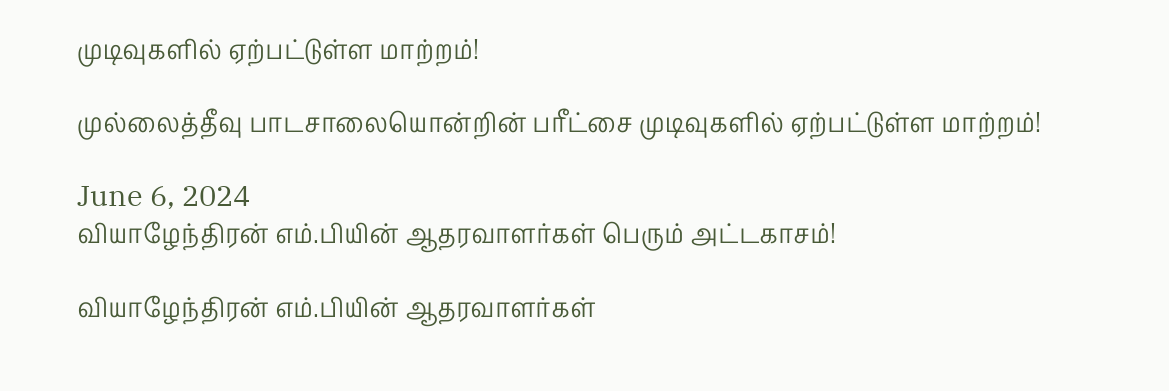முடிவுகளில் ஏற்பட்டுள்ள மாற்றம்!

முல்லைத்தீவு பாடசாலையொன்றின் பரீட்சை முடிவுகளில் ஏற்பட்டுள்ள மாற்றம்!

June 6, 2024
வியாழேந்திரன் எம்.பியின் ஆதரவாளர்கள் பெரும் அட்டகாசம்!

வியாழேந்திரன் எம்.பியின் ஆதரவாளர்கள்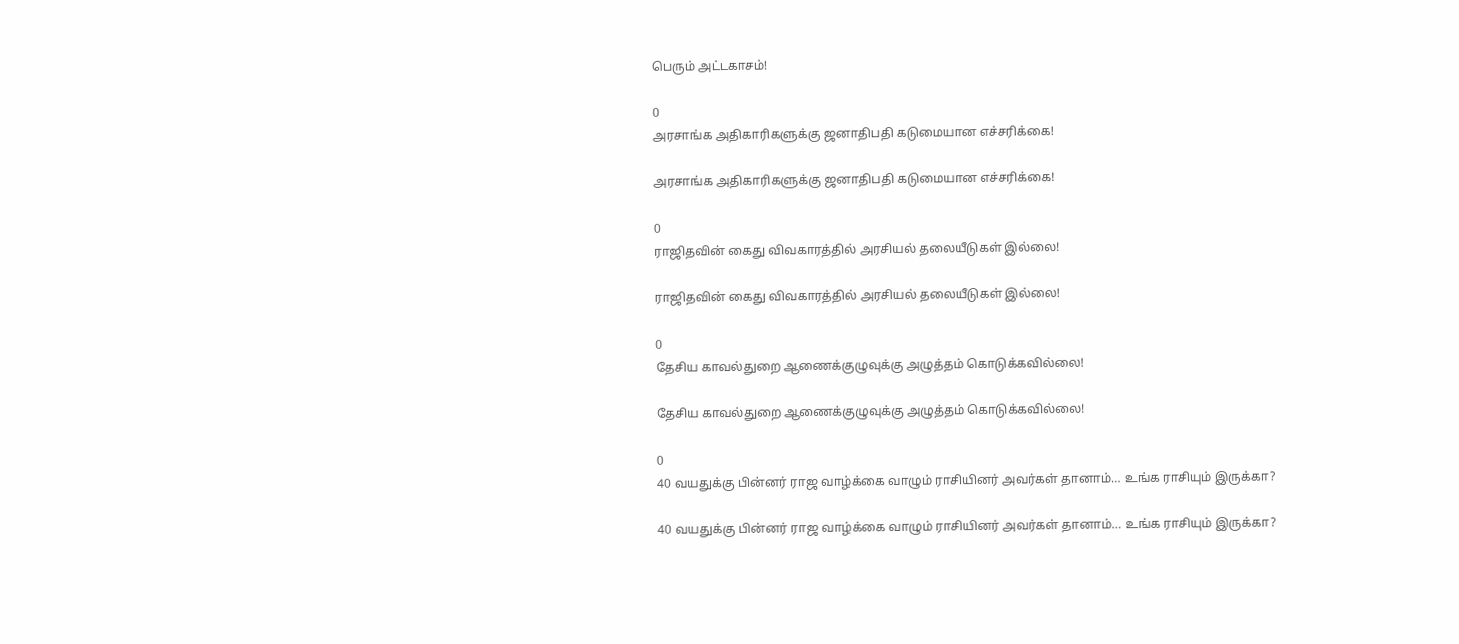பெரும் அட்டகாசம்!

0
அரசாங்க அதிகாரிகளுக்கு ஜனாதிபதி கடுமையான எச்சரிக்கை!

அரசாங்க அதிகாரிகளுக்கு ஜனாதிபதி கடுமையான எச்சரிக்கை!

0
ராஜிதவின் கைது விவகாரத்தில் அரசியல் தலையீடுகள் இல்லை!

ராஜிதவின் கைது விவகாரத்தில் அரசியல் தலையீடுகள் இல்லை!

0
தேசிய காவல்துறை ஆணைக்குழுவுக்கு அழுத்தம் கொடுக்கவில்லை!

தேசிய காவல்துறை ஆணைக்குழுவுக்கு அழுத்தம் கொடுக்கவில்லை!

0
40 வயதுக்கு பின்னர் ராஜ வாழ்க்கை வாழும் ராசியினர் அவர்கள் தானாம்… உங்க ராசியும் இருக்கா?

40 வயதுக்கு பின்னர் ராஜ வாழ்க்கை வாழும் ராசியினர் அவர்கள் தானாம்… உங்க ராசியும் இருக்கா?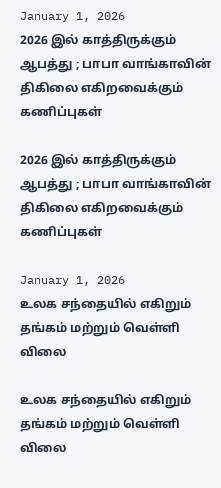January 1, 2026
2026 இல் காத்திருக்கும் ஆபத்து ; பாபா வாங்காவின் திகிலை எகிறவைக்கும் கணிப்புகள்

2026 இல் காத்திருக்கும் ஆபத்து ; பாபா வாங்காவின் திகிலை எகிறவைக்கும் கணிப்புகள்

January 1, 2026
உலக சந்தையில் எகிறும் தங்கம் மற்றும் வெள்ளி விலை

உலக சந்தையில் எகிறும் தங்கம் மற்றும் வெள்ளி விலை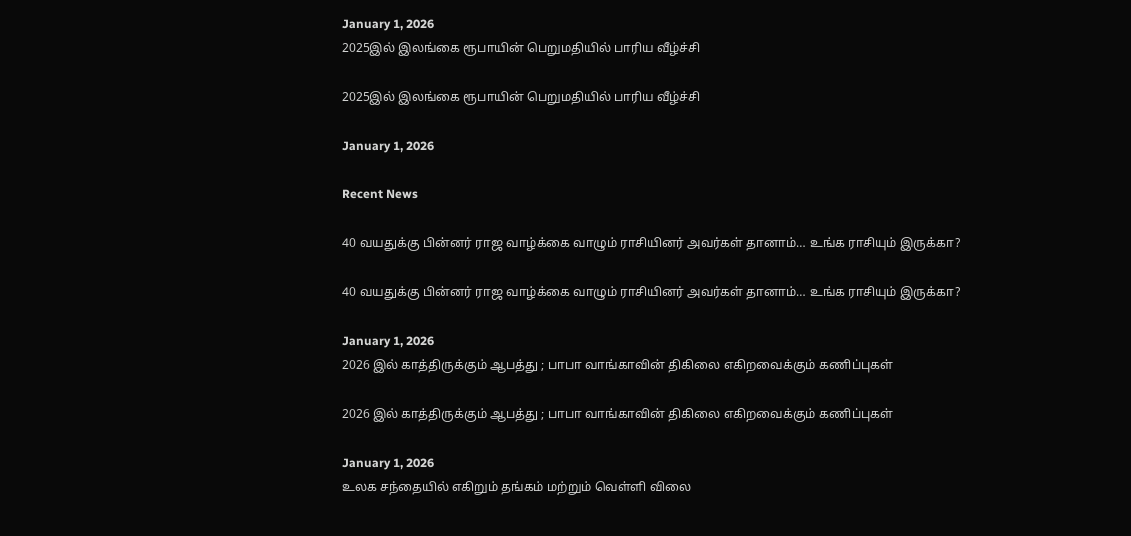January 1, 2026
2025இல் இலங்கை ரூபாயின் பெறுமதியில் பாரிய வீழ்ச்சி

2025இல் இலங்கை ரூபாயின் பெறுமதியில் பாரிய வீழ்ச்சி

January 1, 2026

Recent News

40 வயதுக்கு பின்னர் ராஜ வாழ்க்கை வாழும் ராசியினர் அவர்கள் தானாம்… உங்க ராசியும் இருக்கா?

40 வயதுக்கு பின்னர் ராஜ வாழ்க்கை வாழும் ராசியினர் அவர்கள் தானாம்… உங்க ராசியும் இருக்கா?

January 1, 2026
2026 இல் காத்திருக்கும் ஆபத்து ; பாபா வாங்காவின் திகிலை எகிறவைக்கும் கணிப்புகள்

2026 இல் காத்திருக்கும் ஆபத்து ; பாபா வாங்காவின் திகிலை எகிறவைக்கும் கணிப்புகள்

January 1, 2026
உலக சந்தையில் எகிறும் தங்கம் மற்றும் வெள்ளி விலை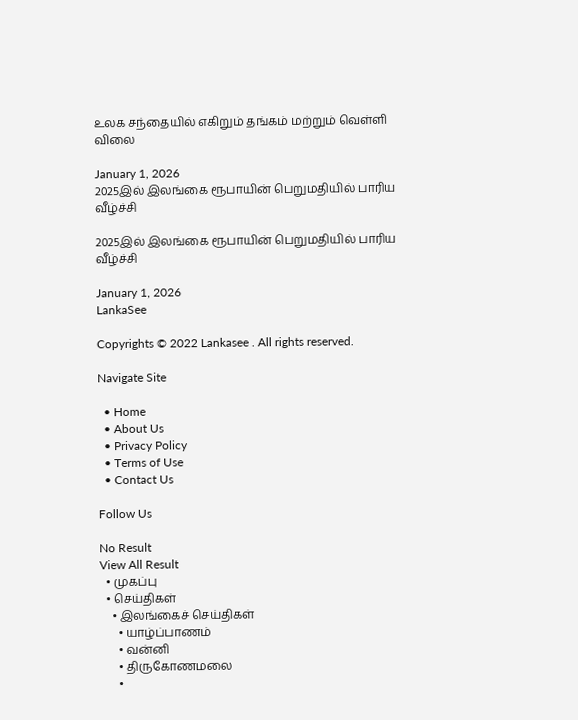உலக சந்தையில் எகிறும் தங்கம் மற்றும் வெள்ளி விலை

January 1, 2026
2025இல் இலங்கை ரூபாயின் பெறுமதியில் பாரிய வீழ்ச்சி

2025இல் இலங்கை ரூபாயின் பெறுமதியில் பாரிய வீழ்ச்சி

January 1, 2026
LankaSee

Copyrights © 2022 Lankasee . All rights reserved.

Navigate Site

  • Home
  • About Us
  • Privacy Policy
  • Terms of Use
  • Contact Us

Follow Us

No Result
View All Result
  • முகப்பு
  • செய்திகள்
    • இலங்கைச் செய்திகள்
      • யாழ்ப்பாணம்
      • வன்னி
      • திருகோணமலை
      •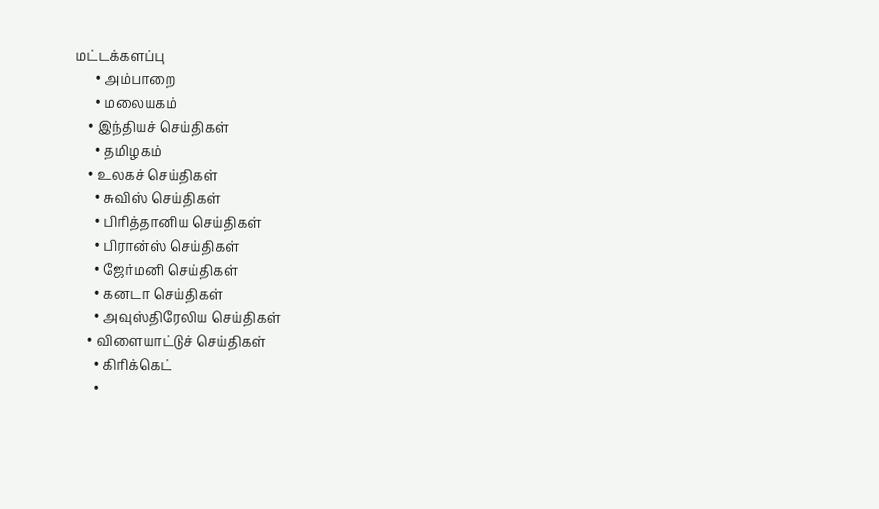மட்டக்களப்பு
      • அம்பாறை
      • மலையகம்
    • இந்தியச் செய்திகள்
      • தமிழகம்
    • உலகச் செய்திகள்
      • சுவிஸ் செய்திகள்
      • பிரித்தானிய செய்திகள்
      • பிரான்ஸ் செய்திகள்
      • ஜேர்மனி செய்திகள்
      • கனடா செய்திகள்
      • அவுஸ்திரேலிய செய்திகள்
    • விளையாட்டுச் செய்திகள்
      • கிரிக்கெட்
      •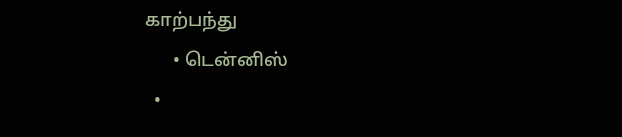காற்பந்து
      • டென்னிஸ்
  •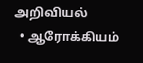அறிவியல்
  • ஆரோக்கியம்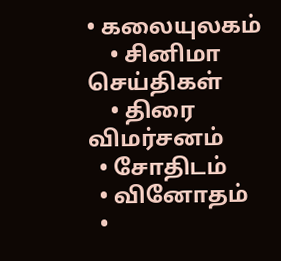• கலையுலகம்
    • சினிமா செய்திகள்
    • திரை விமர்சனம்
  • சோதிடம்
  • வினோதம்
  •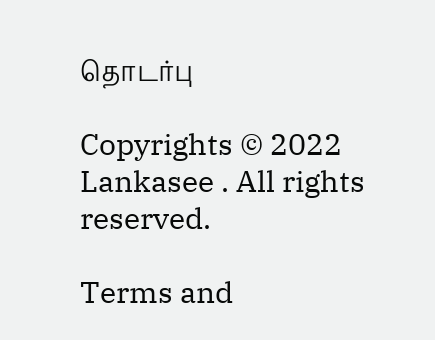தொடர்பு

Copyrights © 2022 Lankasee . All rights reserved.

Terms and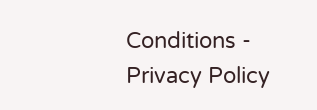Conditions - Privacy Policy